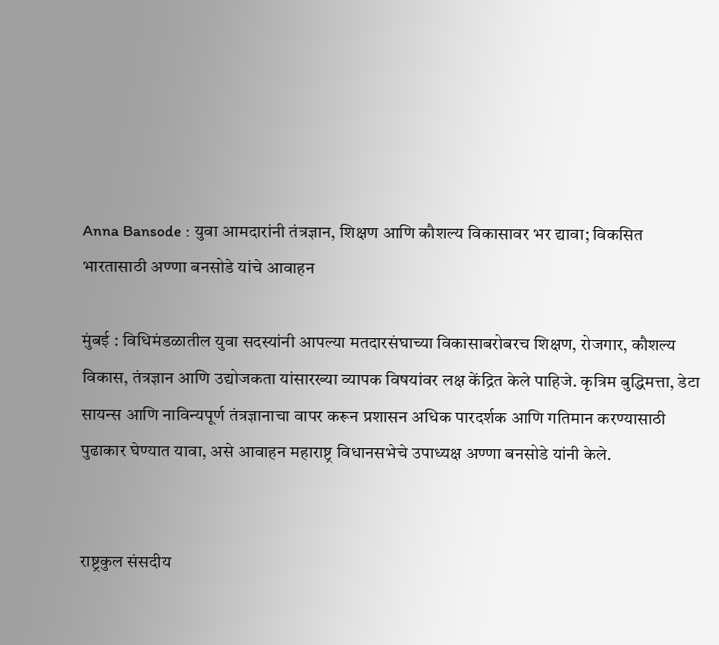Anna Bansode : युवा आमदारांनी तंत्रज्ञान, शिक्षण आणि कौशल्य विकासावर भर द्यावा; विकसित भारतासाठी अण्णा बनसोडे यांचे आवाहन

मुंबई : विधिमंडळातील युवा सदस्यांनी आपल्या मतदारसंघाच्या विकासाबरोबरच शिक्षण, रोजगार, कौशल्य विकास, तंत्रज्ञान आणि उद्योजकता यांसारख्या व्यापक विषयांवर लक्ष केंद्रित केले पाहिजे. कृत्रिम बुद्धिमत्ता, डेटा सायन्स आणि नाविन्यपूर्ण तंत्रज्ञानाचा वापर करून प्रशासन अधिक पारदर्शक आणि गतिमान करण्यासाठी पुढाकार घेण्यात यावा, असे आवाहन महाराष्ट्र विधानसभेचे उपाध्यक्ष अण्णा बनसोडे यांनी केले.


राष्ट्रकुल संसदीय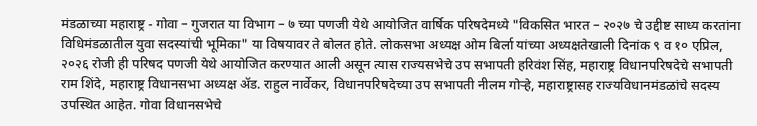मंडळाच्या महाराष्ट्र - गोवा – गुजरात या विभाग – ७ च्या पणजी येथे आयोजित वार्षिक परिषदेमध्ये "विकसित भारत – २०२७ चे उद्दीष्ट साध्य करतांना विधिमंडळातील युवा सदस्यांची भूमिका" या विषयावर ते बोलत होते. लोकसभा अध्यक्ष ओम बिर्ला यांच्या अध्यक्षतेखाली दिनांक ९ व १० एप्रिल, २०२६ रोजी ही परिषद पणजी येथे आयोजित करण्यात आली असून त्यास राज्यसभेचे उप सभापती हरिवंश सिंह, महाराष्ट्र विधानपरिषदेचे सभापती राम शिंदे, महाराष्ट्र विधानसभा अध्यक्ष ॲड. राहुल नार्वेकर, विधानपरिषदेच्या उप सभापती नीलम गोऱ्हे, महाराष्ट्रासह राज्यविधानमंडळांचे सदस्य उपस्थित आहेत. गोवा विधानसभेचे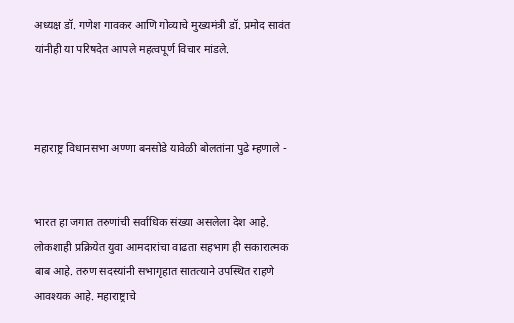अध्यक्ष डॉ. गणेश गावकर आणि गोव्याचे मुख्यमंत्री डॉ. प्रमोद सावंत यांनीही या परिषदेत आपले महत्वपूर्ण विचार मांडले.



महाराष्ट्र विधानसभा अण्णा बनसोडे यावेळी बोलतांना पुढे म्हणाले -


भारत हा जगात तरुणांची सर्वाधिक संख्या असलेला देश आहे. लोकशाही प्रक्रियेत युवा आमदारांचा वाढता सहभाग ही सकारात्मक बाब आहे. तरुण सदस्यांनी सभागृहात सातत्याने उपस्थित राहणे आवश्यक आहे. महाराष्ट्राचे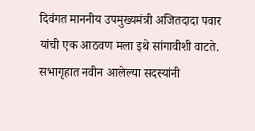दिवंगत माननीय उपमुख्यमंत्री अजितदादा पवार यांची एक आठवण मला इथे सांगावीशी वाटते. सभागृहात नवीन आलेल्या सदस्यांनी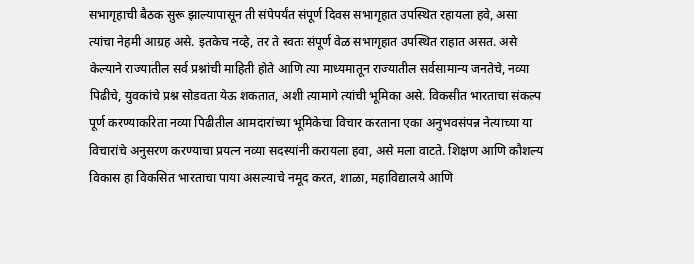सभागृहाची बैठक सुरू झाल्यापासून ती संपेपर्यंत संपूर्ण दिवस सभागृहात उपस्थित रहायला हवे, असा त्यांचा नेहमी आग्रह असे. इतकेच नव्हे, तर ते स्वतः संपूर्ण वेळ सभागृहात उपस्थित राहात असत. असे केल्याने राज्यातील सर्व प्रश्नांची माहिती होते आणि त्या माध्यमातून राज्यातील सर्वसामान्य जनतेचे, नव्या पिढीचे, युवकांचे प्रश्न सोडवता येऊ शकतात, अशी त्यामागे त्यांची भूमिका असे. विकसीत भारताचा संकल्प पूर्ण करण्याकरिता नव्या पिढीतील आमदारांच्या भूमिकेचा विचार करताना एका अनुभवसंपन्न नेत्याच्या या विचारांचे अनुसरण करण्याचा प्रयत्न नव्या सदस्यांनी करायला हवा, असे मला वाटते. शिक्षण आणि कौशल्य विकास हा विकसित भारताचा पाया असल्याचे नमूद करत, शाळा, महाविद्यालये आणि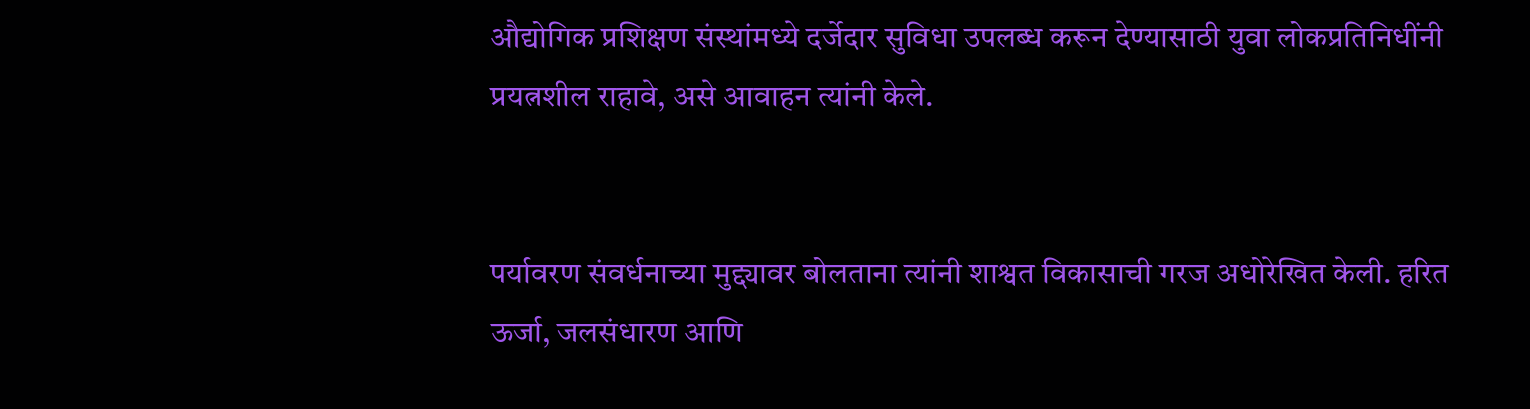औद्योगिक प्रशिक्षण संस्थांमध्ये दर्जेदार सुविधा उपलब्ध करून देण्यासाठी युवा लोकप्रतिनिधींनी प्रयत्नशील राहावे, असे आवाहन त्यांनी केले.


पर्यावरण संवर्धनाच्या मुद्द्यावर बोलताना त्यांनी शाश्वत विकासाची गरज अधोरेखित केली. हरित ऊर्जा, जलसंधारण आणि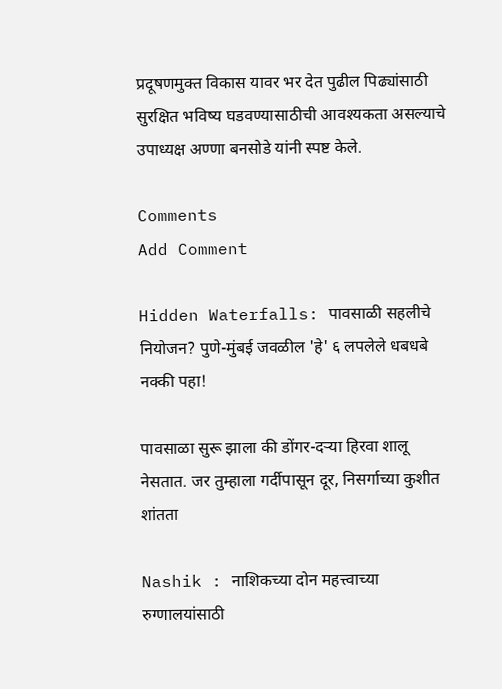प्रदूषणमुक्त विकास यावर भर देत पुढील पिढ्यांसाठी सुरक्षित भविष्य घडवण्यासाठीची आवश्यकता असल्याचे उपाध्यक्ष अण्णा बनसोडे यांनी स्पष्ट केले.

Comments
Add Comment

Hidden Waterfalls: पावसाळी सहलीचे नियोजन? पुणे-मुंबई जवळील 'हे' ६ लपलेले धबधबे नक्की पहा!

पावसाळा सुरू झाला की डोंगर-दऱ्या हिरवा शालू नेसतात. जर तुम्हाला गर्दीपासून दूर, निसर्गाच्या कुशीत शांतता

Nashik : नाशिकच्या दोन महत्त्वाच्या रुग्णालयांसाठी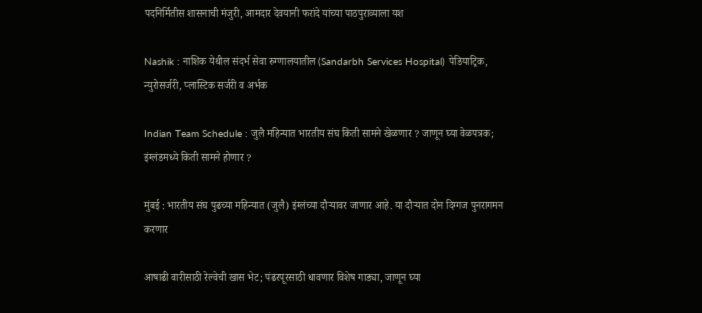पदनिर्मितीस शासनाची मंजुरी, आमदार देवयानी फरांदे यांच्या पाठपुराव्याला यश

Nashik : नाशिक येथील संदर्भ सेवा रुग्णालयातील (Sandarbh Services Hospital) पेडियाट्रिक, न्युरोसर्जरी, प्लास्टिक सर्जरी व अर्भक

Indian Team Schedule : जुलै महिन्यात भारतीय संघ किती सामने खेळणार ? जाणून घ्या वेळपत्रक; इंग्लंडमध्ये किती सामने होणार ?

मुंबई : भारतीय संघ पुढच्या महिन्यात (जुलै) इंग्लंच्या दौऱ्यावर जाणार आहे. या दौऱ्यात दोन दिग्गज पुनरागमन करणार

आषाढी वारीसाठी रेल्वेची खास भेट; पंढरपूरसाठी धावणार विशेष गाड्या, जाणून घ्या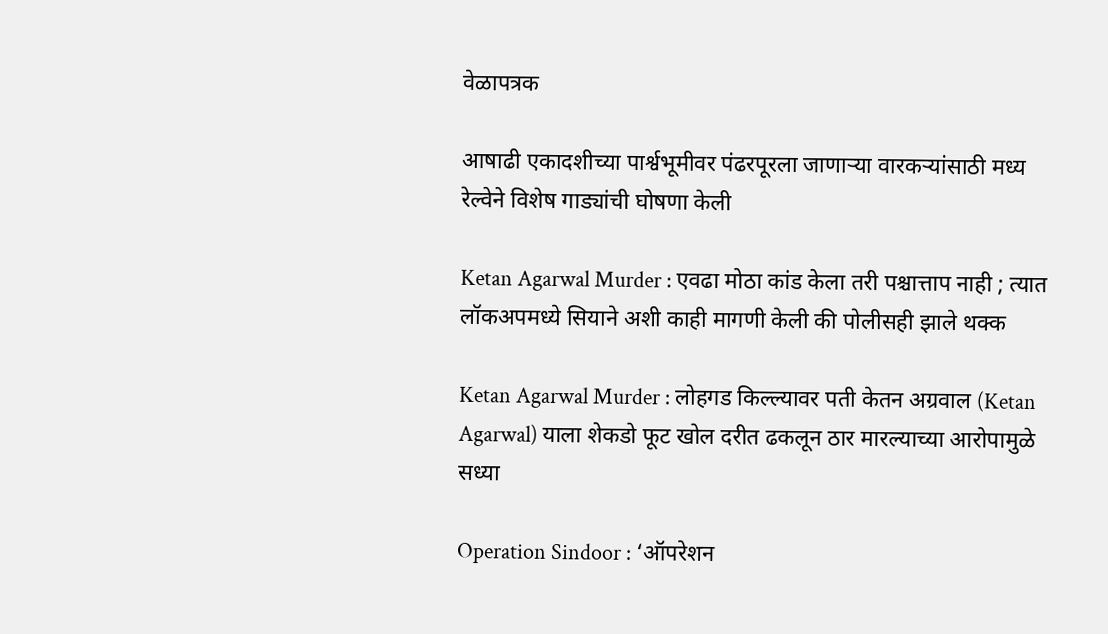वेळापत्रक

आषाढी एकादशीच्या पार्श्वभूमीवर पंढरपूरला जाणाऱ्या वारकऱ्यांसाठी मध्य रेल्वेने विशेष गाड्यांची घोषणा केली

Ketan Agarwal Murder : एवढा मोठा कांड केला तरी पश्चात्ताप नाही ; त्यात लॉकअपमध्ये सियाने अशी काही मागणी केली की पोलीसही झाले थक्क

Ketan Agarwal Murder : लोहगड किल्ल्यावर पती केतन अग्रवाल (Ketan Agarwal) याला शेकडो फूट खोल दरीत ढकलून ठार मारल्याच्या आरोपामुळे सध्या

Operation Sindoor : ‘ऑपरेशन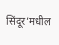सिंदूर’मधील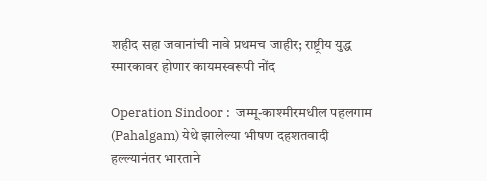शहीद सहा जवानांची नावे प्रथमच जाहीर; राष्ट्रीय युद्ध स्मारकावर होणार कायमस्वरूपी नोंद

Operation Sindoor :  जम्मू-काश्मीरमधील पहलगाम (Pahalgam) येथे झालेल्या भीषण दहशतवादी हल्ल्यानंतर भारताने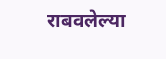राबवलेल्या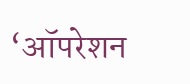‘ऑपरेशन